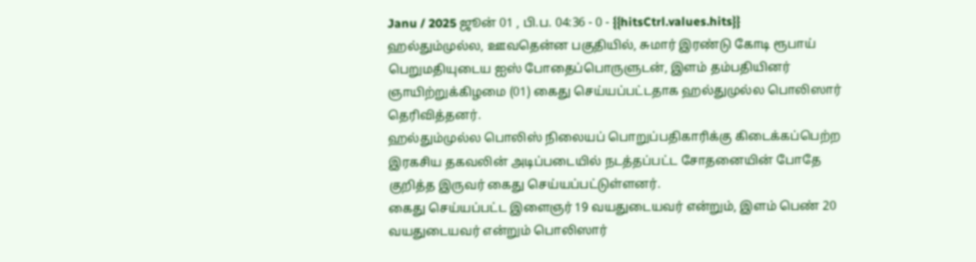Janu / 2025 ஜூன் 01 , பி.ப. 04:36 - 0 - {{hitsCtrl.values.hits}}
ஹல்தும்முல்ல, ஊவதென்ன பகுதியில், சுமார் இரண்டு கோடி ரூபாய் பெறுமதியுடைய ஐஸ் போதைப்பொருளுடன், இளம் தம்பதியினர் ஞாயிற்றுக்கிழமை (01) கைது செய்யப்பட்டதாக ஹல்துமுல்ல பொலிஸார் தெரிவித்தனர்.
ஹல்தும்முல்ல பொலிஸ் நிலையப் பொறுப்பதிகாரிக்கு கிடைக்கப்பெற்ற இரகசிய தகவலின் அடிப்படையில் நடத்தப்பட்ட சோதனையின் போதே குறித்த இருவர் கைது செய்யப்பட்டுள்ளனர்.
கைது செய்யப்பட்ட இளைஞர் 19 வயதுடையவர் என்றும், இளம் பெண் 20 வயதுடையவர் என்றும் பொலிஸார்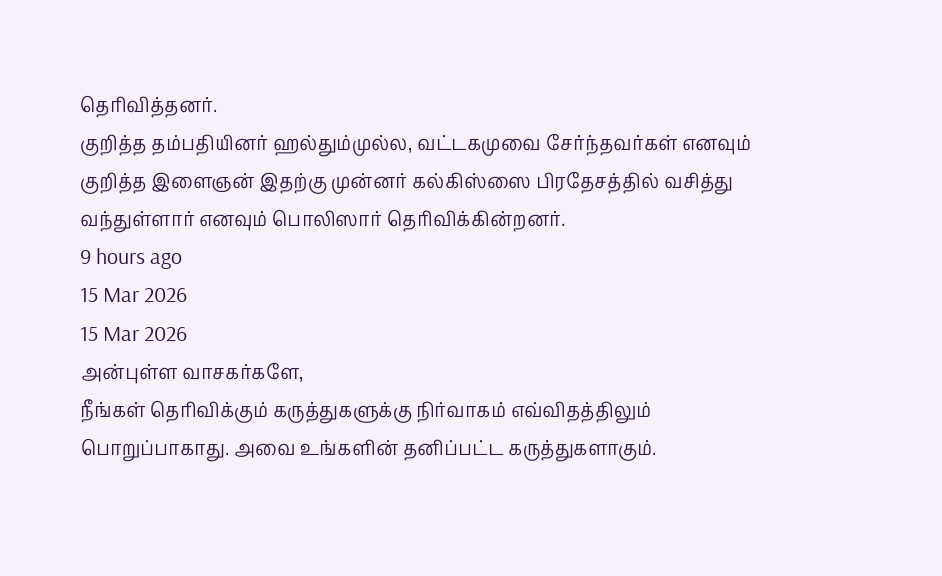தெரிவித்தனர்.
குறித்த தம்பதியினர் ஹல்தும்முல்ல, வட்டகமுவை சேர்ந்தவர்கள் எனவும் குறித்த இளைஞன் இதற்கு முன்னர் கல்கிஸ்ஸை பிரதேசத்தில் வசித்து வந்துள்ளார் எனவும் பொலிஸார் தெரிவிக்கின்றனர்.
9 hours ago
15 Mar 2026
15 Mar 2026
அன்புள்ள வாசகர்களே,
நீங்கள் தெரிவிக்கும் கருத்துகளுக்கு நிர்வாகம் எவ்விதத்திலும் பொறுப்பாகாது. அவை உங்களின் தனிப்பட்ட கருத்துகளாகும்.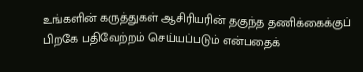உங்களின் கருத்துகள் ஆசிரியரின் தகுந்த தணிக்கைக்குப் பிறகே பதிவேற்றம் செய்யப்படும் என்பதைக்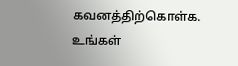கவனத்திற்கொள்க. உங்கள்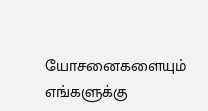யோசனைகளையும் எங்களுக்கு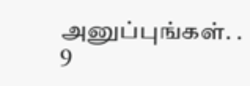அனுப்புங்கள். .
9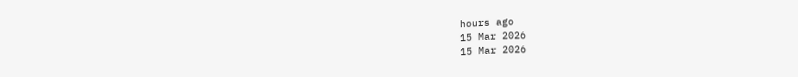hours ago
15 Mar 2026
15 Mar 2026